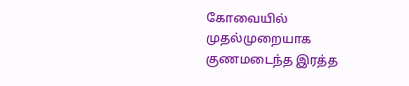கோவையில் முதல்முறையாக குணமடைந்த இரத்த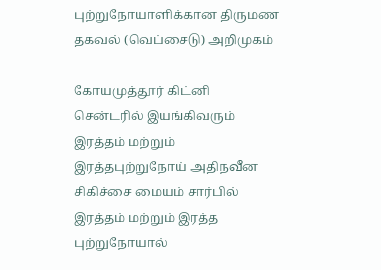புற்றுநோயாளிக்கான திருமண தகவல் (வெப்சைடு) அறிமுகம்

கோயமுத்தூர் கிட்னி சென்டரில் இயங்கிவரும் இரத்தம் மற்றும் இரத்தபுற்றுநோய் அதிநவீன சிகிச்சை மையம் சார்பில் இரத்தம் மற்றும் இரத்த புற்றுநோயால்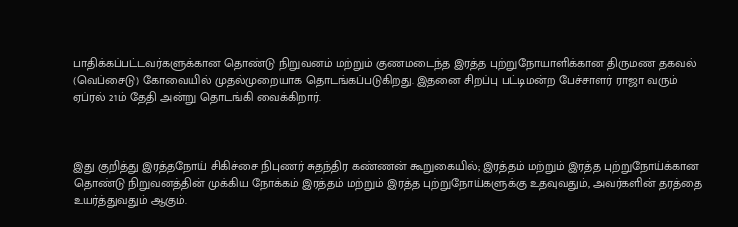பாதிக்கப்பட்டவர்களுக்கான தொண்டு நிறுவனம் மற்றும் குணமடைந்த இரத்த புற்றுநோயாளிக்கான திருமண தகவல் (வெப்சைடு) கோவையில் முதல்முறையாக தொடங்கப்படுகிறது. இதனை சிறப்பு பட்டிமன்ற பேச்சாளர் ராஜா வரும் ஏப்ரல் 21ம் தேதி அன்று தொடங்கி வைக்கிறார்.



இது குறித்து இரத்தநோய் சிகிச்சை நிபுணர் சுதந்திர கண்ணன் கூறுகையில்; இரத்தம் மற்றும் இரத்த புற்றுநோய்க்கான தொண்டு நிறுவனத்தின் முக்கிய நோக்கம் இரத்தம் மற்றும் இரத்த புற்றுநோய்களுக்கு உதவுவதும், அவர்களின் தரத்தை உயர்த்துவதும் ஆகும்.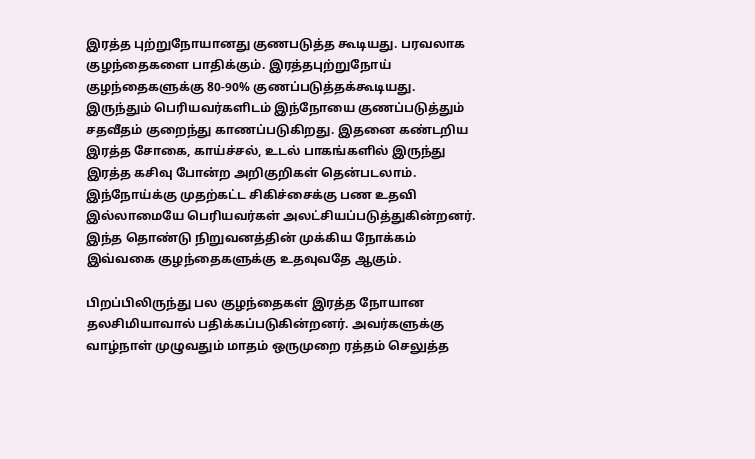இரத்த புற்றுநோயானது குணபடுத்த கூடியது. பரவலாக குழந்தைகளை பாதிக்கும். இரத்தபுற்றுநோய் குழந்தைகளுக்கு 80-90% குணப்படுத்தக்கூடியது. இருந்தும் பெரியவர்களிடம் இந்நோயை குணப்படுத்தும் சதவீதம் குறைந்து காணப்படுகிறது. இதனை கண்டறிய இரத்த சோகை, காய்ச்சல், உடல் பாகங்களில் இருந்து இரத்த கசிவு போன்ற அறிகுறிகள் தென்படலாம். இந்நோய்க்கு முதற்கட்ட சிகிச்சைக்கு பண உதவி இல்லாமையே பெரியவர்கள் அலட்சியப்படுத்துகின்றனர். இந்த தொண்டு நிறுவனத்தின் முக்கிய நோக்கம் இவ்வகை குழந்தைகளுக்கு உதவுவதே ஆகும்.

பிறப்பிலிருந்து பல குழந்தைகள் இரத்த நோயான தலசிமியாவால் பதிக்கப்படுகின்றனர். அவர்களுக்கு வாழ்நாள் முழுவதும் மாதம் ஒருமுறை ரத்தம் செலுத்த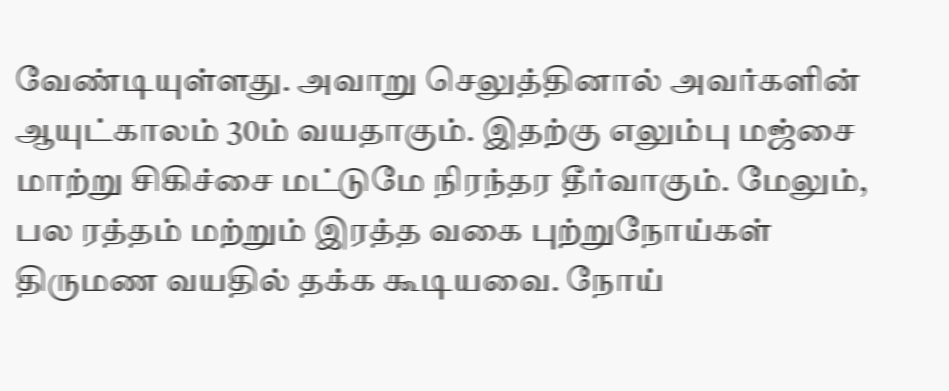வேண்டியுள்ளது. அவாறு செலுத்தினால் அவர்களின் ஆயுட்காலம் 30ம் வயதாகும். இதற்கு எலும்பு மஜ்சை மாற்று சிகிச்சை மட்டுமே நிரந்தர தீர்வாகும். மேலும், பல ரத்தம் மற்றும் இரத்த வகை புற்றுநோய்கள் திருமண வயதில் தக்க கூடியவை. நோய்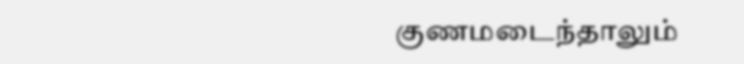குணமடைந்தாலும்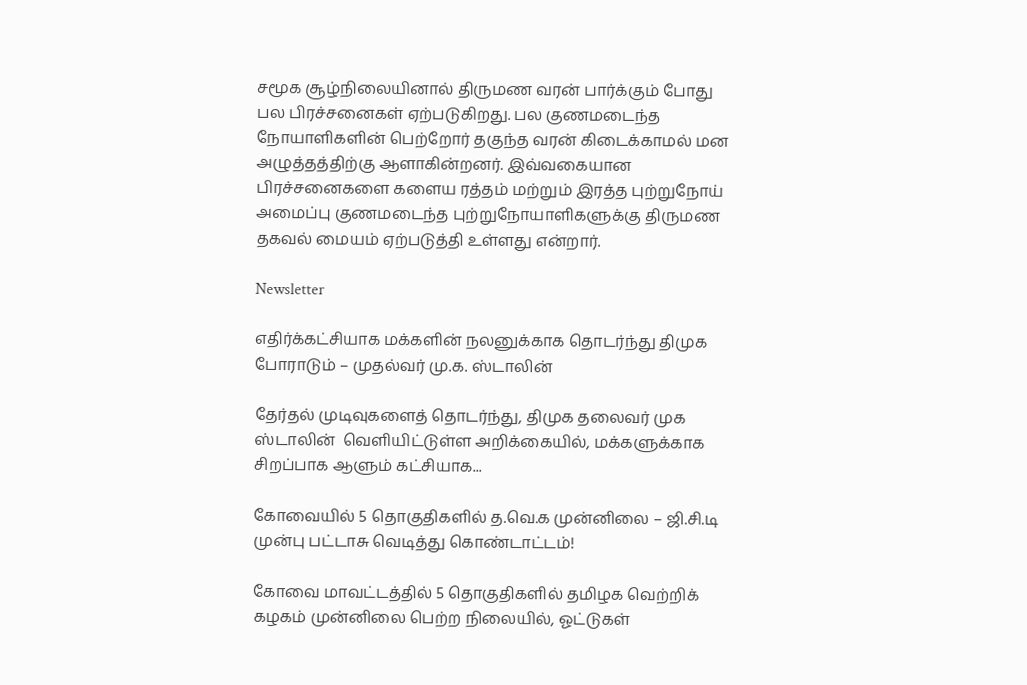சமூக சூழ்நிலையினால் திருமண வரன் பார்க்கும் போது பல பிரச்சனைகள் ஏற்படுகிறது. பல குணமடைந்த நோயாளிகளின் பெற்றோர் தகுந்த வரன் கிடைக்காமல் மன அழுத்தத்திற்கு ஆளாகின்றனர். இவ்வகையான பிரச்சனைகளை களைய ரத்தம் மற்றும் இரத்த புற்றுநோய் அமைப்பு குணமடைந்த புற்றுநோயாளிகளுக்கு திருமண தகவல் மையம் ஏற்படுத்தி உள்ளது என்றார்.

Newsletter

எதிர்க்கட்சியாக மக்களின் நலனுக்காக தொடர்ந்து திமுக போராடும் – முதல்வர் மு.க. ஸ்டாலின்

தேர்தல் முடிவுகளைத் தொடர்ந்து, திமுக தலைவர் முக ஸ்டாலின்  வெளியிட்டுள்ள அறிக்கையில், மக்களுக்காக சிறப்பாக ஆளும் கட்சியாக...

கோவையில் 5 தொகுதிகளில் த.வெ.க முன்னிலை – ஜி.சி.டி முன்பு பட்டாசு வெடித்து கொண்டாட்டம்!

கோவை மாவட்டத்தில் 5 தொகுதிகளில் தமிழக வெற்றிக் கழகம் முன்னிலை பெற்ற நிலையில், ஓட்டுகள்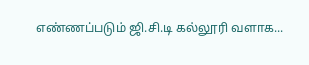எண்ணப்படும் ஜி.சி.டி கல்லூரி வளாக...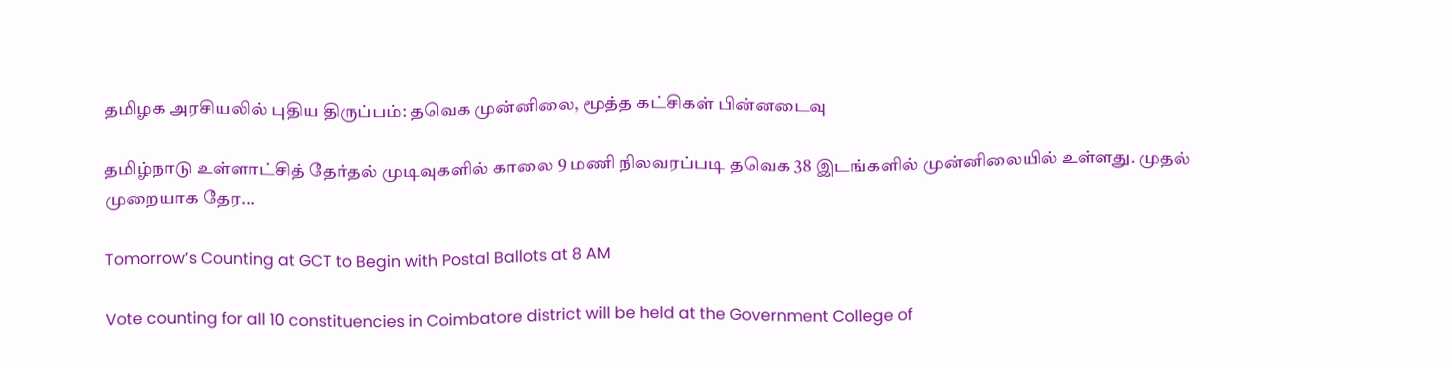தமிழக அரசியலில் புதிய திருப்பம்: தவெக முன்னிலை, மூத்த கட்சிகள் பின்னடைவு

தமிழ்நாடு உள்ளாட்சித் தேர்தல் முடிவுகளில் காலை 9 மணி நிலவரப்படி தவெக 38 இடங்களில் முன்னிலையில் உள்ளது. முதல் முறையாக தேர...

Tomorrow’s Counting at GCT to Begin with Postal Ballots at 8 AM

Vote counting for all 10 constituencies in Coimbatore district will be held at the Government College of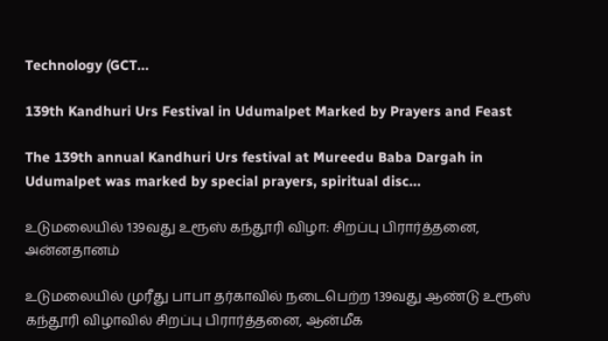Technology (GCT...

139th Kandhuri Urs Festival in Udumalpet Marked by Prayers and Feast

The 139th annual Kandhuri Urs festival at Mureedu Baba Dargah in Udumalpet was marked by special prayers, spiritual disc...

உடுமலையில் 139வது உரூஸ் கந்தூரி விழா: சிறப்பு பிரார்த்தனை, அன்னதானம்

உடுமலையில் முரீது பாபா தர்காவில் நடைபெற்ற 139வது ஆண்டு உரூஸ் கந்தூரி விழாவில் சிறப்பு பிரார்த்தனை, ஆன்மீக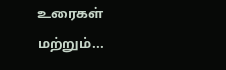உரைகள் மற்றும்...